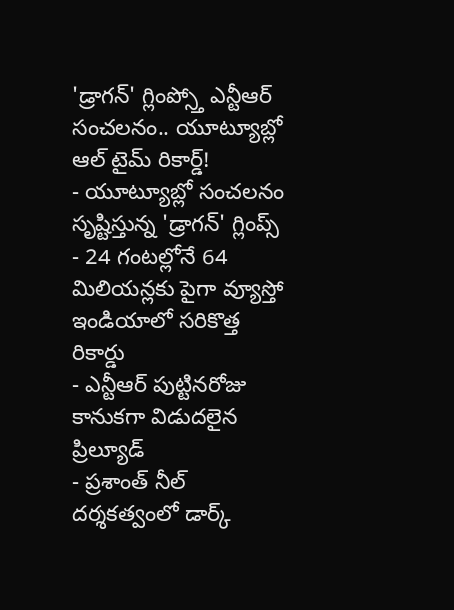'డ్రాగన్' గ్లింప్స్తో ఎన్టీఆర్ సంచలనం.. యూట్యూబ్లో ఆల్ టైమ్ రికార్డ్!
- యూట్యూబ్లో సంచలనం సృష్టిస్తున్న 'డ్రాగన్' గ్లింప్స్
- 24 గంటల్లోనే 64 మిలియన్లకు పైగా వ్యూస్తో ఇండియాలో సరికొత్త రికార్డు
- ఎన్టీఆర్ పుట్టినరోజు కానుకగా విడుదలైన ప్రిల్యూడ్
- ప్రశాంత్ నీల్ దర్శకత్వంలో డార్క్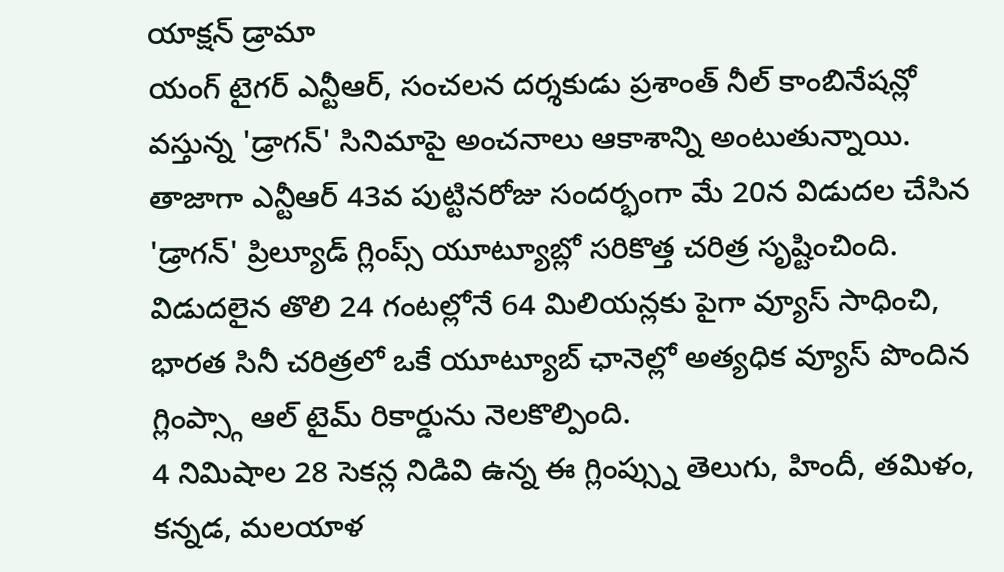యాక్షన్ డ్రామా
యంగ్ టైగర్ ఎన్టీఆర్, సంచలన దర్శకుడు ప్రశాంత్ నీల్ కాంబినేషన్లో వస్తున్న 'డ్రాగన్' సినిమాపై అంచనాలు ఆకాశాన్ని అంటుతున్నాయి. తాజాగా ఎన్టీఆర్ 43వ పుట్టినరోజు సందర్భంగా మే 20న విడుదల చేసిన 'డ్రాగన్' ప్రిల్యూడ్ గ్లింప్స్ యూట్యూబ్లో సరికొత్త చరిత్ర సృష్టించింది. విడుదలైన తొలి 24 గంటల్లోనే 64 మిలియన్లకు పైగా వ్యూస్ సాధించి, భారత సినీ చరిత్రలో ఒకే యూట్యూబ్ ఛానెల్లో అత్యధిక వ్యూస్ పొందిన గ్లింప్స్గా ఆల్ టైమ్ రికార్డును నెలకొల్పింది.
4 నిమిషాల 28 సెకన్ల నిడివి ఉన్న ఈ గ్లింప్స్ను తెలుగు, హిందీ, తమిళం, కన్నడ, మలయాళ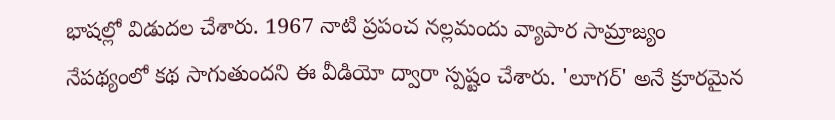భాషల్లో విడుదల చేశారు. 1967 నాటి ప్రపంచ నల్లమందు వ్యాపార సామ్రాజ్యం నేపథ్యంలో కథ సాగుతుందని ఈ వీడియో ద్వారా స్పష్టం చేశారు. 'లూగర్' అనే క్రూరమైన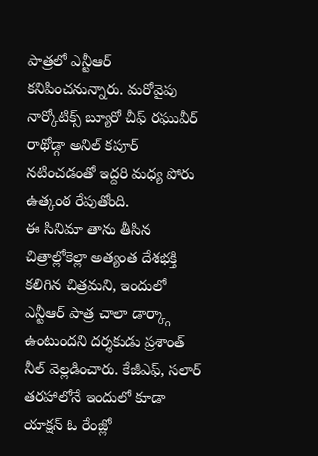పాత్రలో ఎన్టీఆర్ కనిపించనున్నారు. మరోవైపు నార్కోటిక్స్ బ్యూరో చీఫ్ రఘువీర్ రాథోడ్గా అనిల్ కపూర్ నటించడంతో ఇద్దరి మధ్య పోరు ఉత్కంఠ రేపుతోంది.
ఈ సినిమా తాను తీసిన చిత్రాల్లోకెల్లా అత్యంత దేశభక్తి కలిగిన చిత్రమని, ఇందులో ఎన్టీఆర్ పాత్ర చాలా డార్క్గా ఉంటుందని దర్శకుడు ప్రశాంత్ నీల్ వెల్లడించారు. కేజీఎఫ్, సలార్ తరహాలోనే ఇందులో కూడా యాక్షన్ ఓ రేంజ్లో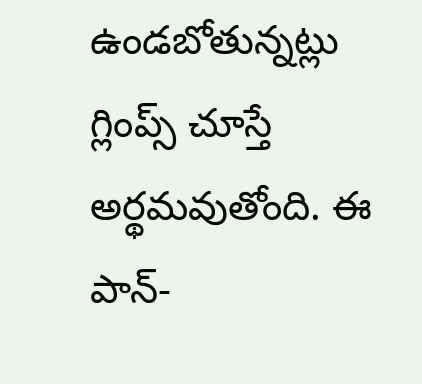ఉండబోతున్నట్లు గ్లింప్స్ చూస్తే అర్థమవుతోంది. ఈ పాన్-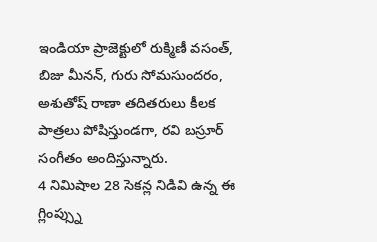ఇండియా ప్రాజెక్టులో రుక్మిణీ వసంత్, బిజు మీనన్, గురు సోమసుందరం, అశుతోష్ రాణా తదితరులు కీలక పాత్రలు పోషిస్తుండగా, రవి బస్రూర్ సంగీతం అందిస్తున్నారు.
4 నిమిషాల 28 సెకన్ల నిడివి ఉన్న ఈ గ్లింప్స్ను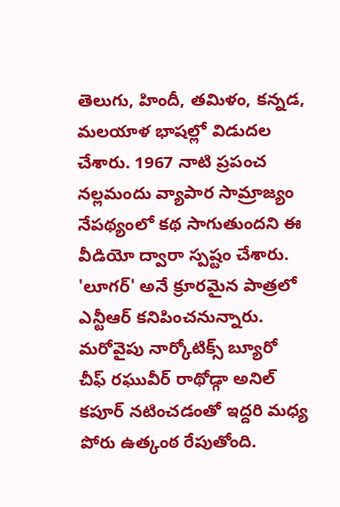తెలుగు, హిందీ, తమిళం, కన్నడ, మలయాళ భాషల్లో విడుదల చేశారు. 1967 నాటి ప్రపంచ నల్లమందు వ్యాపార సామ్రాజ్యం నేపథ్యంలో కథ సాగుతుందని ఈ వీడియో ద్వారా స్పష్టం చేశారు. 'లూగర్' అనే క్రూరమైన పాత్రలో ఎన్టీఆర్ కనిపించనున్నారు. మరోవైపు నార్కోటిక్స్ బ్యూరో చీఫ్ రఘువీర్ రాథోడ్గా అనిల్ కపూర్ నటించడంతో ఇద్దరి మధ్య పోరు ఉత్కంఠ రేపుతోంది.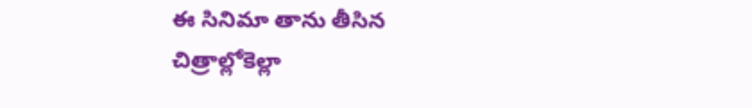ఈ సినిమా తాను తీసిన చిత్రాల్లోకెల్లా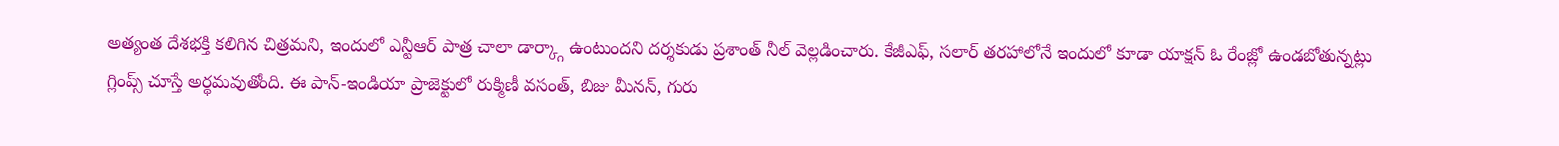అత్యంత దేశభక్తి కలిగిన చిత్రమని, ఇందులో ఎన్టీఆర్ పాత్ర చాలా డార్క్గా ఉంటుందని దర్శకుడు ప్రశాంత్ నీల్ వెల్లడించారు. కేజీఎఫ్, సలార్ తరహాలోనే ఇందులో కూడా యాక్షన్ ఓ రేంజ్లో ఉండబోతున్నట్లు గ్లింప్స్ చూస్తే అర్థమవుతోంది. ఈ పాన్-ఇండియా ప్రాజెక్టులో రుక్మిణీ వసంత్, బిజు మీనన్, గురు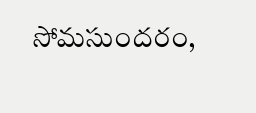సోమసుందరం,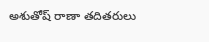అశుతోష్ రాణా తదితరులు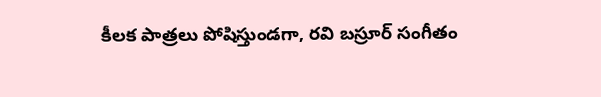కీలక పాత్రలు పోషిస్తుండగా, రవి బస్రూర్ సంగీతం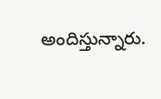అందిస్తున్నారు.